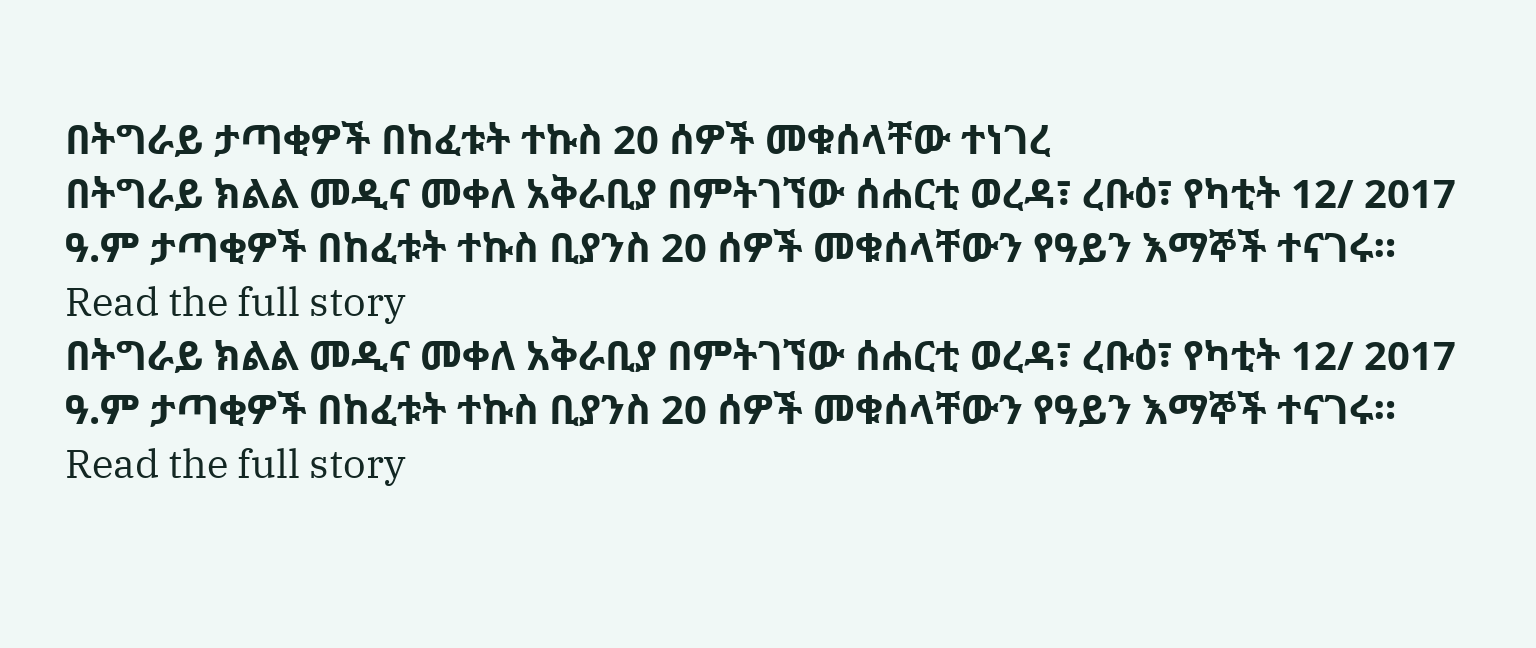በትግራይ ታጣቂዎች በከፈቱት ተኩስ 20 ሰዎች መቁሰላቸው ተነገረ
በትግራይ ክልል መዲና መቀለ አቅራቢያ በምትገኘው ሰሐርቲ ወረዳ፣ ረቡዕ፣ የካቲት 12/ 2017 ዓ.ም ታጣቂዎች በከፈቱት ተኩስ ቢያንስ 20 ሰዎች መቁሰላቸውን የዓይን እማኞች ተናገሩ።
Read the full story
በትግራይ ክልል መዲና መቀለ አቅራቢያ በምትገኘው ሰሐርቲ ወረዳ፣ ረቡዕ፣ የካቲት 12/ 2017 ዓ.ም ታጣቂዎች በከፈቱት ተኩስ ቢያንስ 20 ሰዎች መቁሰላቸውን የዓይን እማኞች ተናገሩ።
Read the full story